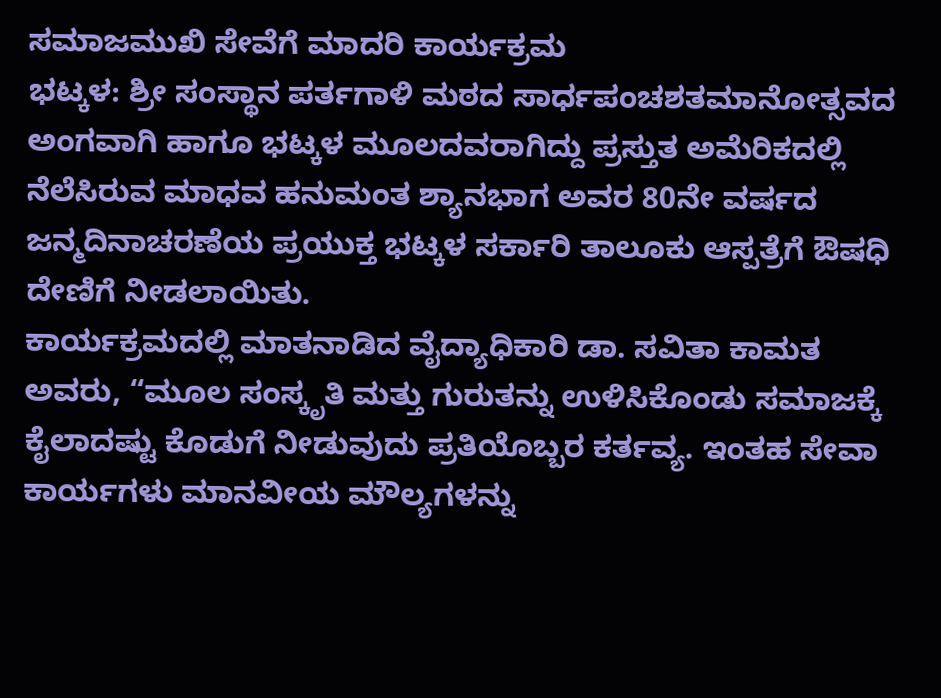ಸಮಾಜಮುಖಿ ಸೇವೆಗೆ ಮಾದರಿ ಕಾರ್ಯಕ್ರಮ
ಭಟ್ಕಳ: ಶ್ರೀ ಸಂಸ್ಥಾನ ಪರ್ತಗಾಳಿ ಮಠದ ಸಾರ್ಧಪಂಚಶತಮಾನೋತ್ಸವದ ಅಂಗವಾಗಿ ಹಾಗೂ ಭಟ್ಕಳ ಮೂಲದವರಾಗಿದ್ದು ಪ್ರಸ್ತುತ ಅಮೆರಿಕದಲ್ಲಿ ನೆಲೆಸಿರುವ ಮಾಧವ ಹನುಮಂತ ಶ್ಯಾನಭಾಗ ಅವರ 80ನೇ ವರ್ಷದ ಜನ್ಮದಿನಾಚರಣೆಯ ಪ್ರಯುಕ್ತ ಭಟ್ಕಳ ಸರ್ಕಾರಿ ತಾಲೂಕು ಆಸ್ಪತ್ರೆಗೆ ಔಷಧಿ ದೇಣಿಗೆ ನೀಡಲಾಯಿತು.
ಕಾರ್ಯಕ್ರಮದಲ್ಲಿ ಮಾತನಾಡಿದ ವೈದ್ಯಾಧಿಕಾರಿ ಡಾ. ಸವಿತಾ ಕಾಮತ ಅವರು, “ಮೂಲ ಸಂಸ್ಕೃತಿ ಮತ್ತು ಗುರುತನ್ನು ಉಳಿಸಿಕೊಂಡು ಸಮಾಜಕ್ಕೆ ಕೈಲಾದಷ್ಟು ಕೊಡುಗೆ ನೀಡುವುದು ಪ್ರತಿಯೊಬ್ಬರ ಕರ್ತವ್ಯ. ಇಂತಹ ಸೇವಾ ಕಾರ್ಯಗಳು ಮಾನವೀಯ ಮೌಲ್ಯಗಳನ್ನು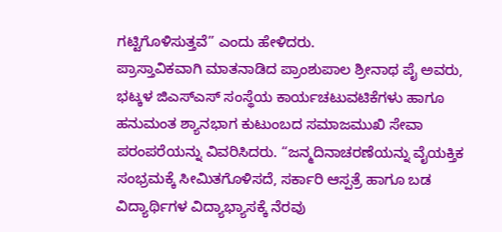ಗಟ್ಟಿಗೊಳಿಸುತ್ತವೆ” ಎಂದು ಹೇಳಿದರು.
ಪ್ರಾಸ್ತಾವಿಕವಾಗಿ ಮಾತನಾಡಿದ ಪ್ರಾಂಶುಪಾಲ ಶ್ರೀನಾಥ ಪೈ ಅವರು, ಭಟ್ಕಳ ಜಿಎಸ್ಎಸ್ ಸಂಸ್ಥೆಯ ಕಾರ್ಯಚಟುವಟಿಕೆಗಳು ಹಾಗೂ ಹನುಮಂತ ಶ್ಯಾನಭಾಗ ಕುಟುಂಬದ ಸಮಾಜಮುಖಿ ಸೇವಾ ಪರಂಪರೆಯನ್ನು ವಿವರಿಸಿದರು. “ಜನ್ಮದಿನಾಚರಣೆಯನ್ನು ವೈಯಕ್ತಿಕ ಸಂಭ್ರಮಕ್ಕೆ ಸೀಮಿತಗೊಳಿಸದೆ, ಸರ್ಕಾರಿ ಆಸ್ಪತ್ರೆ ಹಾಗೂ ಬಡ ವಿದ್ಯಾರ್ಥಿಗಳ ವಿದ್ಯಾಭ್ಯಾಸಕ್ಕೆ ನೆರವು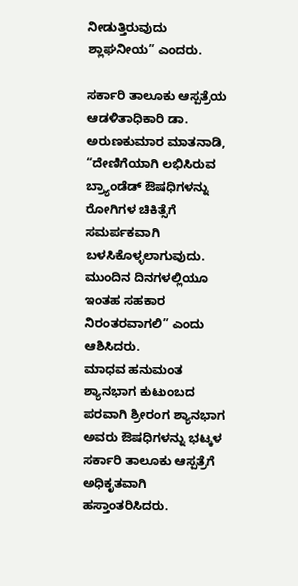ನೀಡುತ್ತಿರುವುದು ಶ್ಲಾಘನೀಯ” ಎಂದರು.

ಸರ್ಕಾರಿ ತಾಲೂಕು ಆಸ್ಪತ್ರೆಯ ಆಡಳಿತಾಧಿಕಾರಿ ಡಾ. ಅರುಣಕುಮಾರ ಮಾತನಾಡಿ, “ದೇಣಿಗೆಯಾಗಿ ಲಭಿಸಿರುವ ಬ್ರ್ಯಾಂಡೆಡ್ ಔಷಧಿಗಳನ್ನು ರೋಗಿಗಳ ಚಿಕಿತ್ಸೆಗೆ ಸಮರ್ಪಕವಾಗಿ ಬಳಸಿಕೊಳ್ಳಲಾಗುವುದು. ಮುಂದಿನ ದಿನಗಳಲ್ಲಿಯೂ ಇಂತಹ ಸಹಕಾರ ನಿರಂತರವಾಗಲಿ” ಎಂದು ಆಶಿಸಿದರು.
ಮಾಧವ ಹನುಮಂತ ಶ್ಯಾನಭಾಗ ಕುಟುಂಬದ ಪರವಾಗಿ ಶ್ರೀರಂಗ ಶ್ಯಾನಭಾಗ ಅವರು ಔಷಧಿಗಳನ್ನು ಭಟ್ಕಳ ಸರ್ಕಾರಿ ತಾಲೂಕು ಆಸ್ಪತ್ರೆಗೆ ಅಧಿಕೃತವಾಗಿ ಹಸ್ತಾಂತರಿಸಿದರು.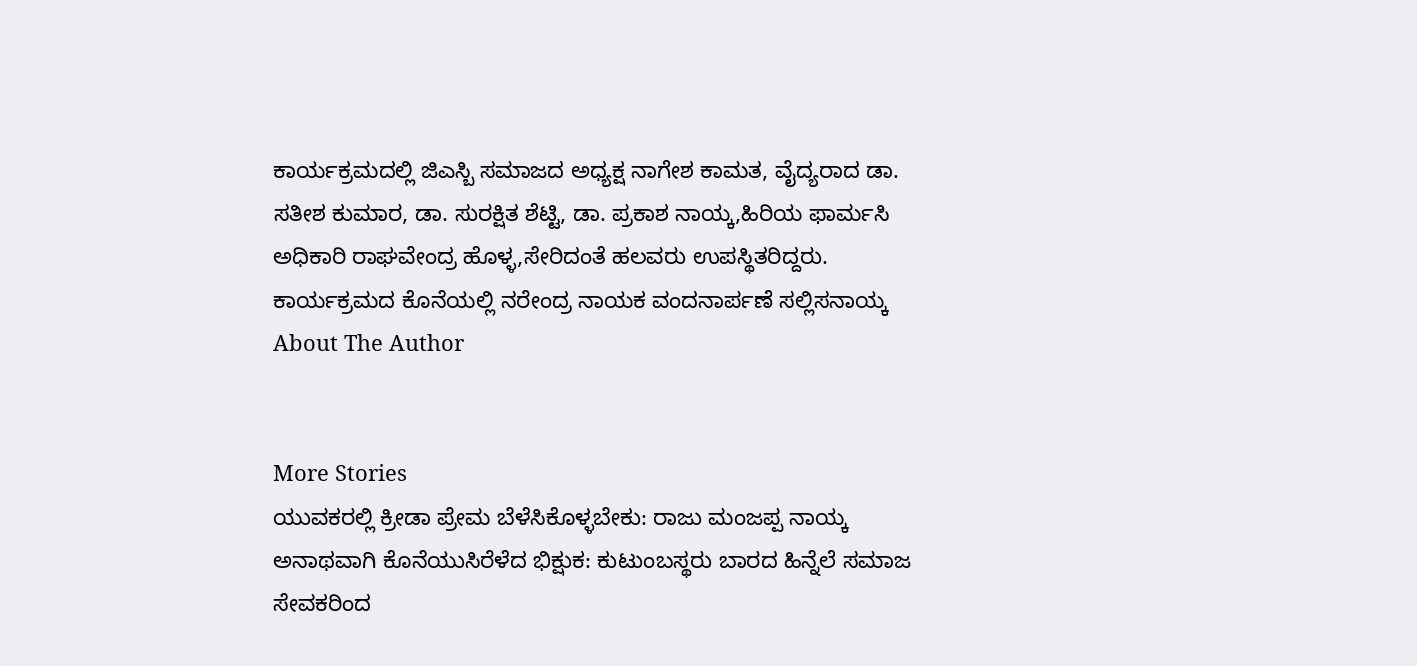ಕಾರ್ಯಕ್ರಮದಲ್ಲಿ ಜಿಎಸ್ಬಿ ಸಮಾಜದ ಅಧ್ಯಕ್ಷ ನಾಗೇಶ ಕಾಮತ, ವೈದ್ಯರಾದ ಡಾ. ಸತೀಶ ಕುಮಾರ, ಡಾ. ಸುರಕ್ಷಿತ ಶೆಟ್ಟಿ, ಡಾ. ಪ್ರಕಾಶ ನಾಯ್ಕ,ಹಿರಿಯ ಫಾರ್ಮಸಿ ಅಧಿಕಾರಿ ರಾಘವೇಂದ್ರ ಹೊಳ್ಳ,ಸೇರಿದಂತೆ ಹಲವರು ಉಪಸ್ಥಿತರಿದ್ದರು. ಕಾರ್ಯಕ್ರಮದ ಕೊನೆಯಲ್ಲಿ ನರೇಂದ್ರ ನಾಯಕ ವಂದನಾರ್ಪಣೆ ಸಲ್ಲಿಸನಾಯ್ಕ
About The Author


More Stories
ಯುವಕರಲ್ಲಿ ಕ್ರೀಡಾ ಪ್ರೇಮ ಬೆಳೆಸಿಕೊಳ್ಳಬೇಕು: ರಾಜು ಮಂಜಪ್ಪ ನಾಯ್ಕ
ಅನಾಥವಾಗಿ ಕೊನೆಯುಸಿರೆಳೆದ ಭಿಕ್ಷುಕ: ಕುಟುಂಬಸ್ಥರು ಬಾರದ ಹಿನ್ನೆಲೆ ಸಮಾಜ ಸೇವಕರಿಂದ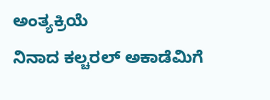ಅಂತ್ಯಕ್ರಿಯೆ
ನಿನಾದ ಕಲ್ಚರಲ್ ಅಕಾಡೆಮಿಗೆ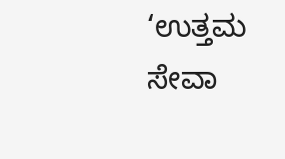‘ಉತ್ತಮ ಸೇವಾ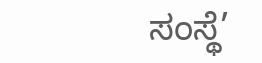ಸಂಸ್ಥೆ’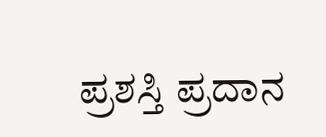ಪ್ರಶಸ್ತಿ ಪ್ರದಾನ